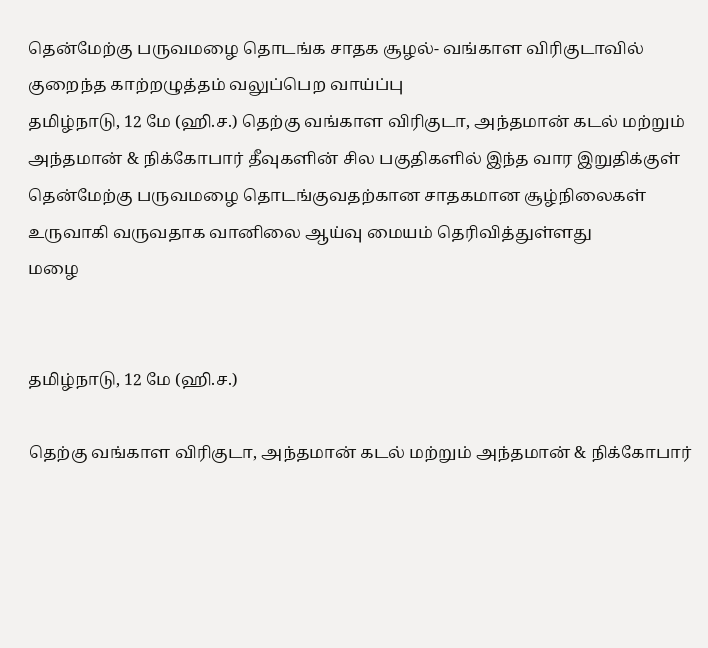தென்மேற்கு பருவமழை தொடங்க சாதக சூழல்- வங்காள விரிகுடாவில் குறைந்த காற்றழுத்தம் வலுப்பெற வாய்ப்பு
தமிழ்நாடு, 12 மே (ஹி.ச.) தெற்கு வங்காள விரிகுடா, அந்தமான் கடல் மற்றும் அந்தமான் & நிக்கோபார் தீவுகளின் சில பகுதிகளில் இந்த வார இறுதிக்குள் தென்மேற்கு பருவமழை தொடங்குவதற்கான சாதகமான சூழ்நிலைகள் உருவாகி வருவதாக வானிலை ஆய்வு மையம் தெரிவித்துள்ளது
மழை


தமிழ்நாடு, 12 மே (ஹி.ச.)

தெற்கு வங்காள விரிகுடா, அந்தமான் கடல் மற்றும் அந்தமான் & நிக்கோபார்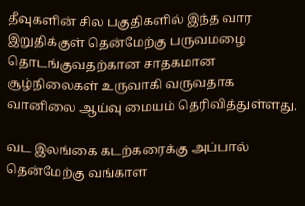தீவுகளின் சில பகுதிகளில் இந்த வார இறுதிக்குள் தென்மேற்கு பருவமழை தொடங்குவதற்கான சாதகமான சூழ்நிலைகள் உருவாகி வருவதாக வானிலை ஆய்வு மையம் தெரிவித்துள்ளது.

வட இலங்கை கடற்கரைக்கு அப்பால் தென்மேற்கு வங்காள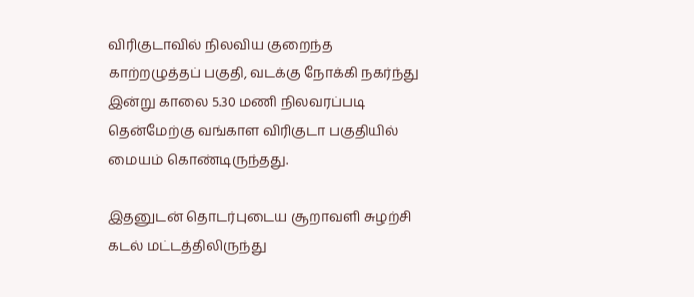விரிகுடாவில் நிலவிய குறைந்த காற்றழுத்தப் பகுதி, வடக்கு நோக்கி நகர்ந்து இன்று காலை 5.30 மணி நிலவரப்படி தென்மேற்கு வங்காள விரிகுடா பகுதியில் மையம் கொண்டிருந்தது.

இதனுடன் தொடர்புடைய சூறாவளி சுழற்சி கடல் மட்டத்திலிருந்து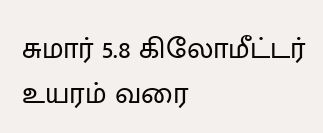சுமார் 5.8 கிலோமீட்டர் உயரம் வரை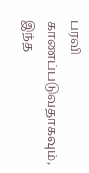பரவி காணப்படுவதாகவும், இந்த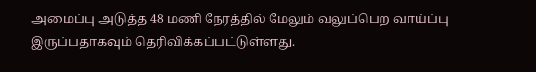அமைப்பு அடுத்த 48 மணி நேரத்தில் மேலும் வலுப்பெற வாய்ப்பு இருப்பதாகவும் தெரிவிக்கப்பட்டுள்ளது.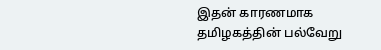இதன் காரணமாக தமிழகத்தின் பல்வேறு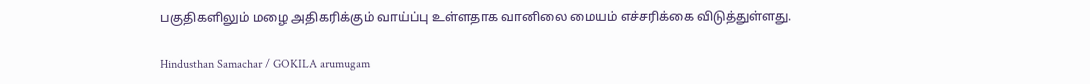பகுதிகளிலும் மழை அதிகரிக்கும் வாய்ப்பு உள்ளதாக வானிலை மையம் எச்சரிக்கை விடுத்துள்ளது.

Hindusthan Samachar / GOKILA arumugam